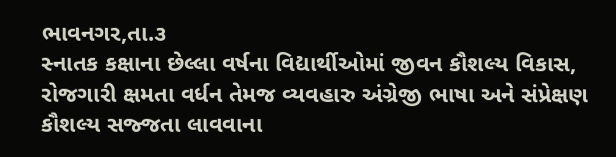ભાવનગર,તા.૩
સ્નાતક કક્ષાના છેલ્લા વર્ષના વિદ્યાર્થીઓમાં જીવન કૌશલ્ય વિકાસ, રોજગારી ક્ષમતા વર્ધન તેમજ વ્યવહારુ અંગ્રેજી ભાષા અને સંપ્રેક્ષણ કૌશલ્ય સજ્જતા લાવવાના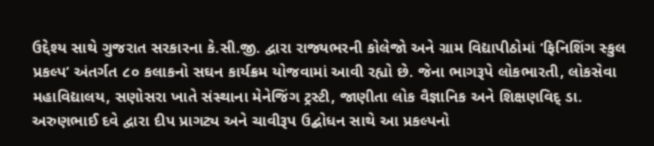ઉદ્દેશ્ય સાથે ગુજરાત સરકારના કે.સી.જી. દ્વારા રાજ્યભરની કોલેજો અને ગ્રામ વિદ્યાપીઠોમાં ‘ફિનિશિંગ સ્કુલ પ્રકલ્પ’ અંતર્ગત ૮૦ કલાકનો સઘન કાર્યક્રમ યોજવામાં આવી રહ્યો છે. જેના ભાગરૂપે લોકભારતી, લોકસેવા મહાવિદ્યાલય, સણોસરા ખાતે સંસ્થાના મેનેજિંગ ટ્રસ્ટી, જાણીતા લોક વૈજ્ઞાનિક અને શિક્ષણવિદ્ ડા. અરુણભાઈ દવે દ્વારા દીપ પ્રાગટ્ય અને ચાવીરૂપ ઉદ્બોધન સાથે આ પ્રકલ્પનો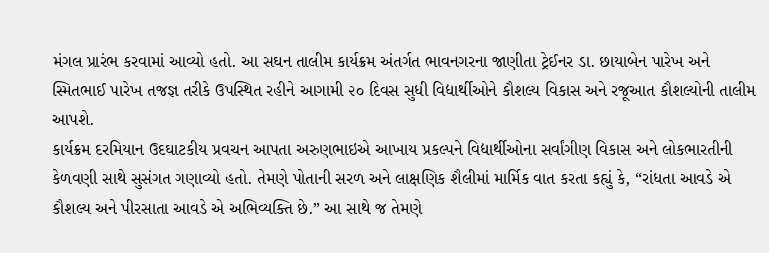મંગલ પ્રારંભ કરવામાં આવ્યો હતો. આ સઘન તાલીમ કાર્યક્રમ અંતર્ગત ભાવનગરના જાણીતા ટ્રેઈનર ડા. છાયાબેન પારેખ અને સ્મિતભાઈ પારેખ તજજ્ઞ તરીકે ઉપસ્થિત રહીને આગામી ૨૦ દિવસ સુધી વિદ્યાર્થીઓને કૌશલ્ય વિકાસ અને રજૂઆત કૌશલ્યોની તાલીમ આપશે.
કાર્યક્રમ દરમિયાન ઉદઘાટકીય પ્રવચન આપતા અરુણભાઇએ આખાય પ્રકલ્પને વિદ્યાર્થીઓના સર્વાંગીણ વિકાસ અને લોકભારતીની કેળવણી સાથે સુસંગત ગણાવ્યો હતો. તેમણે પોતાની સરળ અને લાક્ષણિક શૈલીમાં માર્મિક વાત કરતા કહ્યું કે, “રાંધતા આવડે એ કૌશલ્ય અને પીરસાતા આવડે એ અભિવ્યક્તિ છે.” આ સાથે જ તેમણે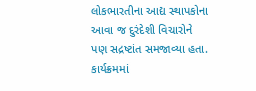લોકભારતીના આદ્ય સ્થાપકોના આવા જ દુરંદેશી વિચારોને પણ સદ્રષ્ટાંત સમજાવ્યા હતા. કાર્યક્રમમાં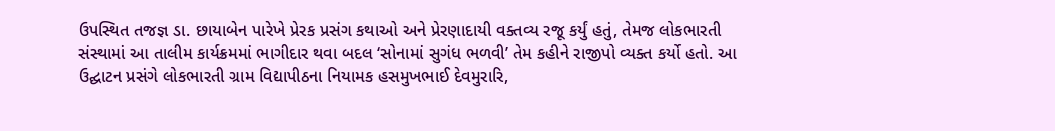ઉપસ્થિત તજજ્ઞ ડા. છાયાબેન પારેખે પ્રેરક પ્રસંગ કથાઓ અને પ્રેરણાદાયી વક્તવ્ય રજૂ કર્યું હતું, તેમજ લોકભારતી સંસ્થામાં આ તાલીમ કાર્યક્રમમાં ભાગીદાર થવા બદલ ‘સોનામાં સુગંધ ભળવી’ તેમ કહીને રાજીપો વ્યક્ત કર્યો હતો. આ ઉદ્ઘાટન પ્રસંગે લોકભારતી ગ્રામ વિદ્યાપીઠના નિયામક હસમુખભાઈ દેવમુરારિ,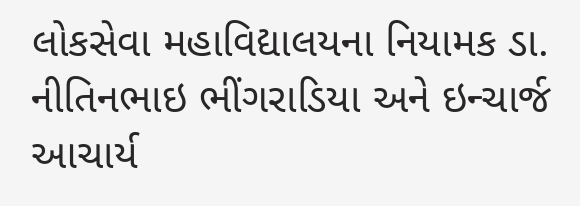લોકસેવા મહાવિદ્યાલયના નિયામક ડા. નીતિનભાઇ ભીંગરાડિયા અને ઇન્ચાર્જ આચાર્ય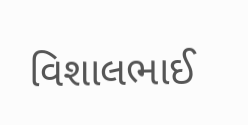વિશાલભાઈ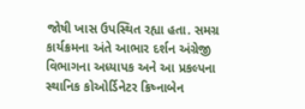જોષી ખાસ ઉપસ્થિત રહ્યા હતા. સમગ્ર કાર્યક્રમના અંતે આભાર દર્શન અંગ્રેજી વિભાગના અધ્યાપક અને આ પ્રકલ્પના સ્થાનિક કોઓર્ડિનેટર ક્રિષ્નાબેન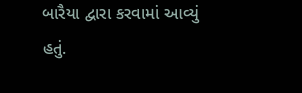બારૈયા દ્વારા કરવામાં આવ્યું હતું.